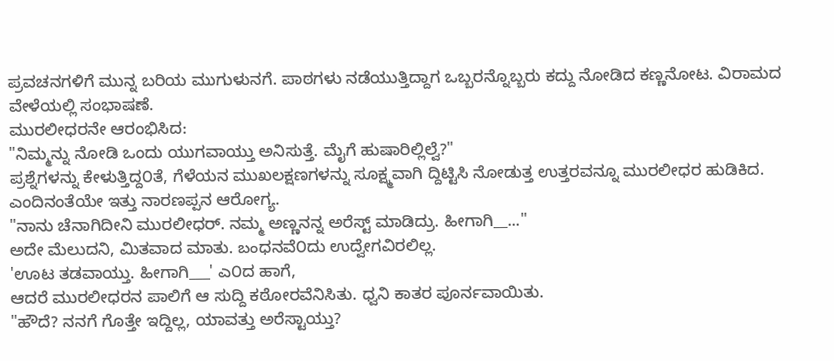ಪ್ರವಚನಗಳಿಗೆ ಮುನ್ನ ಬರಿಯ ಮುಗುಳುನಗೆ. ಪಾಠಗಳು ನಡೆಯುತ್ತಿದ್ದಾಗ ಒಬ್ಬರನ್ನೊಬ್ಬರು ಕದ್ದು ನೋಡಿದ ಕಣ್ಣನೋಟ. ವಿರಾಮದ ವೇಳೆಯಲ್ಲಿ ಸಂಭಾಷಣೆ.
ಮುರಲೀಧರನೇ ಆರಂಭಿಸಿದ:
"ನಿಮ್ಮನ್ನು ನೋಡಿ ಒಂದು ಯುಗವಾಯ್ತು ಅನಿಸುತ್ತೆ. ಮೈಗೆ ಹುಷಾರಿಲ್ಲಿಲ್ವೆ?"
ಪ್ರಶ್ನೆಗಳನ್ನು ಕೇಳುತ್ತಿದ್ದ೦ತೆ, ಗೆಳೆಯನ ಮುಖಲಕ್ಷಣಗಳನ್ನು ಸೂಕ್ಷ್ಮವಾಗಿ ದ್ದಿಟ್ಟಿಸಿ ನೋಡುತ್ತ ಉತ್ತರವನ್ನೂ ಮುರಲೀಧರ ಹುಡಿಕಿದ.
ಎಂದಿನಂತೆಯೇ ಇತ್ತು ನಾರಣಪ್ಪನ ಆರೋಗ್ಯ.
"ನಾನು ಚೆನಾಗಿದೀನಿ ಮುರಲೀಧರ್. ನಮ್ಮ ಅಣ್ಣನನ್ನ ಅರೆಸ್ಟ್ ಮಾಡಿದ್ರು. ಹೀಗಾಗಿ__..."
ಅದೇ ಮೆಲುದನಿ, ಮಿತವಾದ ಮಾತು. బంಧನವೆ೦ದು ಉದ್ವೇಗವಿರಲಿಲ್ಲ.
'ಊಟ ತಡವಾಯ್ತು. ಹೀಗಾಗಿ___' ಎ೦ದ ಹಾಗೆ,
ಆದರೆ ಮುರಲೀಧರನ ಪಾಲಿಗೆ ಆ ಸುದ್ದಿ ಕಠೋರವೆನಿಸಿತು. ಧ್ವನಿ ಕಾತರ ಪೂರ್ನವಾಯಿತು.
"ಹೌದೆ? ನನಗೆ ಗೊತ್ತೇ ಇದ್ದಿಲ್ಲ, ಯಾವತ್ತು ಅರೆಸ್ಟಾಯ್ತು?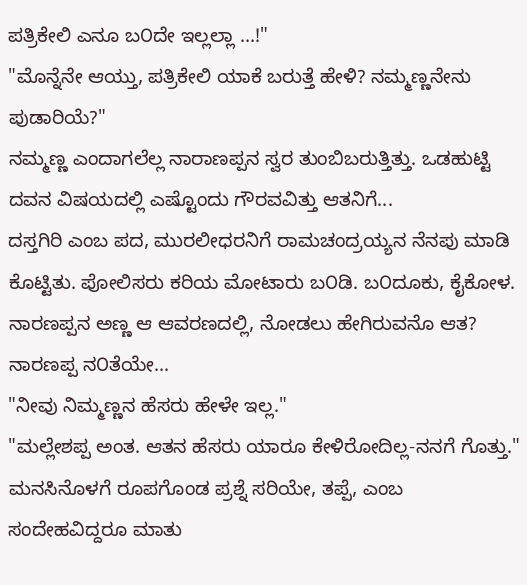ಪತ್ರಿಕೇಲಿ ಎನೂ ಬ೦ದೇ ಇಲ್ಲಲ್ಲಾ ...!"
"ಮೊನ್ನೆನೇ ಆಯ್ತು, ಪತ್ರಿಕೇಲಿ ಯಾಕೆ ಬರುತ್ತೆ ಹೇಳಿ? ನಮ್ಮಣ್ಣನೇನು ಪುಡಾರಿಯೆ?"
ನಮ್ಮಣ್ಣ ಎಂದಾಗಲೆಲ್ಲ ನಾರಾಣಪ್ಪನ ಸ್ವರ ತುಂಬಿಬರುತ್ತಿತ್ತು. ಒಡಹುಟ್ಟಿ ದವನ ವಿಷಯದಲ್ಲಿ ಎಷ್ಟೊಂದು ಗೌರವವಿತ್ತು ಆತನಿಗೆ...
ದಸ್ತಗಿರಿ ಎಂಬ ಪದ, ಮುರಲೀಧರನಿಗೆ ರಾಮಚಂದ್ರಯ್ಯನ ನೆನಪು ಮಾಡಿ ಕೊಟ್ಟಿತು. ಪೋಲಿಸರು ಕರಿಯ ಮೋಟಾರು ಬ೦ಡಿ. ಬ೦ದೂಕು, ಕೈಕೋಳ. ನಾರಣಪ್ಪನ ಅಣ್ಣ ಆ ಆವರಣದಲ್ಲಿ, ನೋಡಲು ಹೇಗಿರುವನೊ ಆತ? ನಾರಣಪ್ಪ ನ೦ತೆಯೇ...
"ನೀವು ನಿಮ್ಮಣ್ಣನ ಹೆಸರು ಹೇಳೇ ಇಲ್ಲ."
"ಮಲ್ಲೇಶಪ್ಪ ಅಂತ. ಆತನ ಹೆಸರು ಯಾರೂ ಕೇಳಿರೋದಿಲ್ಲ-ನನಗೆ ಗೊತ್ತು."
ಮನಸಿನೊಳಗೆ ರೂಪಗೊಂಡ ಪ್ರಶ್ನೆ ಸರಿಯೇ, ತಪ್ಪೆ, ಎಂಬ ಸಂದೇಹವಿದ್ದರೂ ಮಾತು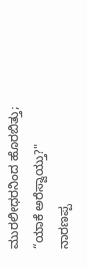ಮುರಲೀಧರನಿಂದ ಹೊರಬಿತ್ತು;
“ಯಾಕೆ ಅರೆಸ್ವಾಯ್ತು?"
ನಾರಣಪ್ಪ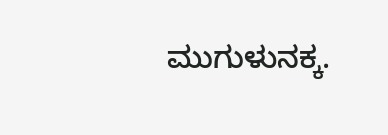ಮುಗುಳುನಕ್ಕ.